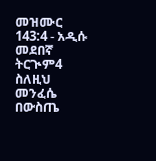መዝሙር 143:4 - አዲሱ መደበኛ ትርጒም4 ስለዚህ መንፈሴ በውስጤ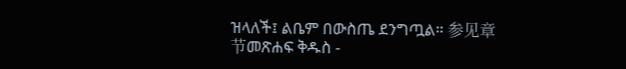ዝላለች፤ ልቤም በውስጤ ደንግጧል። 参见章节መጽሐፍ ቅዱስ -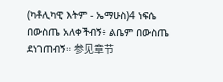(ካቶሊካዊ እትም - ኤማሁስ)4 ነፍሴ በውስጤ አለቀችብኝ፥ ልቤም በውስጤ ደነገጠብኝ። 参见章节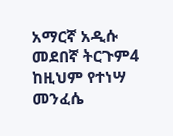አማርኛ አዲሱ መደበኛ ትርጉም4 ከዚህም የተነሣ መንፈሴ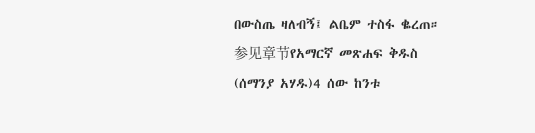በውስጤ ዛለብኝ፤ ልቤም ተስፋ ቈረጠ። 参见章节የአማርኛ መጽሐፍ ቅዱስ (ሰማንያ አሃዱ)4 ሰው ከንቱ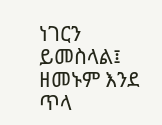ነገርን ይመስላል፤ ዘመኑም እንደ ጥላ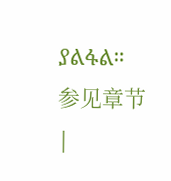ያልፋል። 参见章节 |